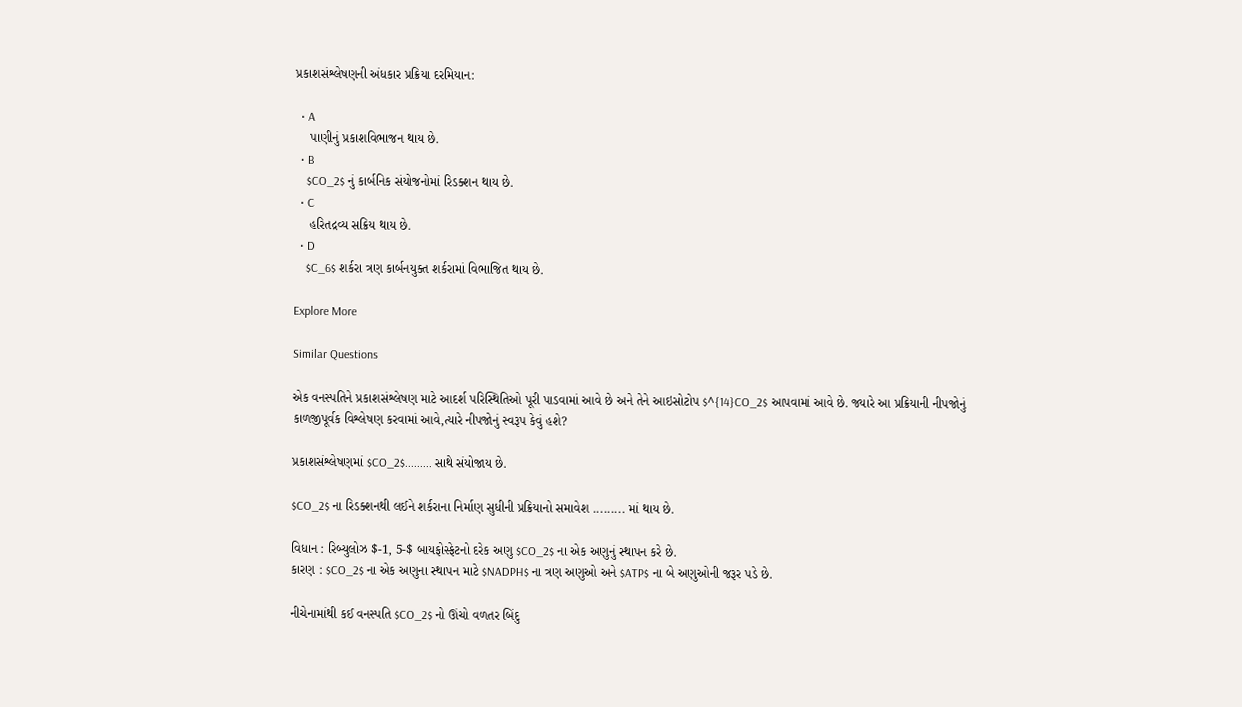પ્રકાશસંશ્લેષણની અંધકાર પ્રક્રિયા દરમિયાન:

  • A
    પાણીનું પ્રકાશવિભાજન થાય છે.
  • B
    $CO_2$ નું કાર્બનિક સંયોજનોમાં રિડક્શન થાય છે.
  • C
    હરિતદ્રવ્ય સક્રિય થાય છે.
  • D
    $C_6$ શર્કરા ત્રણ કાર્બનયુક્ત શર્કરામાં વિભાજિત થાય છે.

Explore More

Similar Questions

એક વનસ્પતિને પ્રકાશસંશ્લેષણ માટે આદર્શ પરિસ્થિતિઓ પૂરી પાડવામાં આવે છે અને તેને આઇસોટોપ $^{14}CO_2$ આપવામાં આવે છે. જ્યારે આ પ્રક્રિયાની નીપજોનું કાળજીપૂર્વક વિશ્લેષણ કરવામાં આવે,ત્યારે નીપજોનું સ્વરૂપ કેવું હશે?

પ્રકાશસંશ્લેષણમાં $CO_2$......... સાથે સંયોજાય છે.

$CO_2$ ના રિડક્શનથી લઈને શર્કરાના નિર્માણ સુધીની પ્રક્રિયાનો સમાવેશ ......... માં થાય છે.

વિધાન : રિબ્યુલોઝ $-1, 5-$ બાયફોસ્ફેટનો દરેક અણુ $CO_2$ ના એક અણુનું સ્થાપન કરે છે.
કારણ : $CO_2$ ના એક અણુના સ્થાપન માટે $NADPH$ ના ત્રણ અણુઓ અને $ATP$ ના બે અણુઓની જરૂર પડે છે.

નીચેનામાંથી કઈ વનસ્પતિ $CO_2$ નો ઊંચો વળતર બિંદુ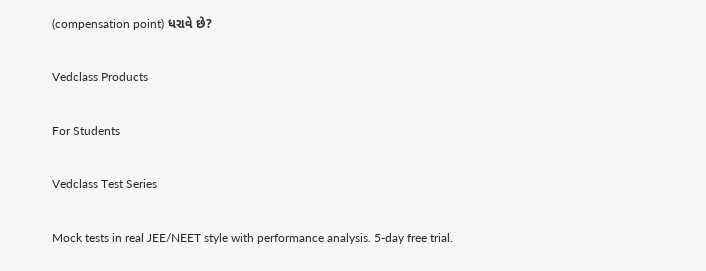(compensation point) ધરાવે છે?

Vedclass Products

For Students

Vedclass Test Series

Mock tests in real JEE/NEET style with performance analysis. 5-day free trial.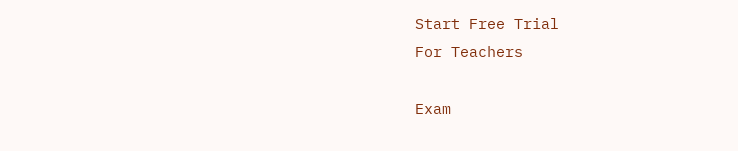Start Free Trial
For Teachers

Exam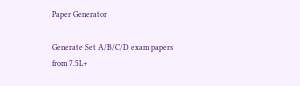Paper Generator

Generate Set A/B/C/D exam papers from 7.5L+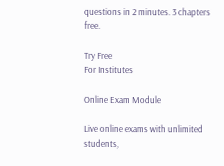questions in 2 minutes. 3 chapters free.

Try Free
For Institutes

Online Exam Module

Live online exams with unlimited students,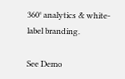360° analytics & white-label branding.

See Demo